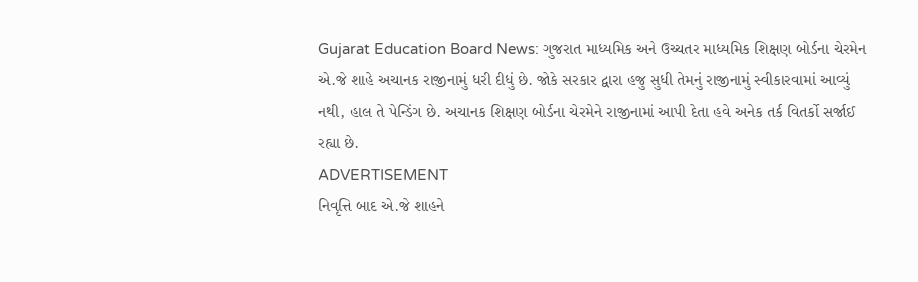Gujarat Education Board News: ગુજરાત માધ્યમિક અને ઉચ્ચતર માધ્યમિક શિક્ષણ બોર્ડના ચેરમેન એ.જે શાહે અચાનક રાજીનામું ધરી દીધું છે. જોકે સરકાર દ્વારા હજુ સુધી તેમનું રાજીનામું સ્વીકારવામાં આવ્યું નથી, હાલ તે પેન્ડિંગ છે. અચાનક શિક્ષણ બોર્ડના ચેરમેને રાજીનામાં આપી દેતા હવે અનેક તર્ક વિતર્કો સર્જાઈ રહ્યા છે.
ADVERTISEMENT
નિવૃત્તિ બાદ એ.જે શાહને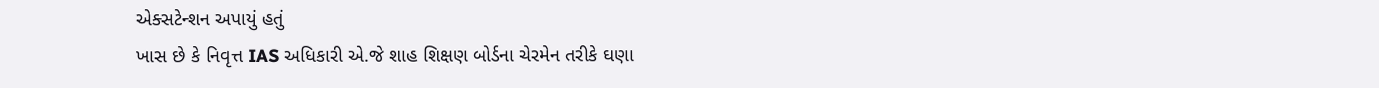એક્સટેન્શન અપાયું હતું
ખાસ છે કે નિવૃત્ત IAS અધિકારી એ.જે શાહ શિક્ષણ બોર્ડના ચેરમેન તરીકે ઘણા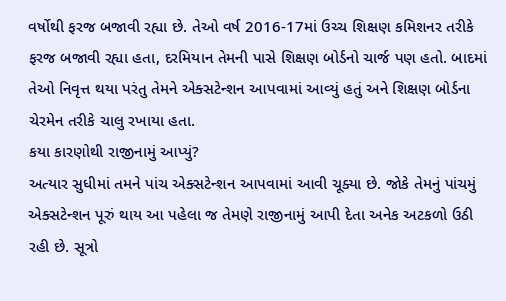વર્ષોથી ફરજ બજાવી રહ્યા છે. તેઓ વર્ષ 2016-17માં ઉચ્ચ શિક્ષણ કમિશનર તરીકે ફરજ બજાવી રહ્યા હતા, દરમિયાન તેમની પાસે શિક્ષણ બોર્ડનો ચાર્જ પણ હતો. બાદમાં તેઓ નિવૃત્ત થયા પરંતુ તેમને એક્સટેન્શન આપવામાં આવ્યું હતું અને શિક્ષણ બોર્ડના ચેરમેન તરીકે ચાલુ રખાયા હતા.
કયા કારણોથી રાજીનામું આપ્યું?
અત્યાર સુધીમાં તમને પાંચ એક્સટેન્શન આપવામાં આવી ચૂક્યા છે. જોકે તેમનું પાંચમું એક્સટેન્શન પૂરું થાય આ પહેલા જ તેમણે રાજીનામું આપી દેતા અનેક અટકળો ઉઠી રહી છે. સૂત્રો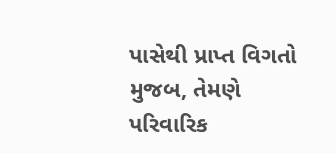પાસેથી પ્રાપ્ત વિગતો મુજબ, તેમણે પરિવારિક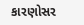કારણોસર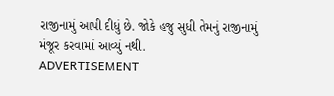રાજીનામું આપી દીધું છે. જોકે હજુ સુધી તેમનું રાજીનામું મંજૂર કરવામાં આવ્યું નથી.
ADVERTISEMENT